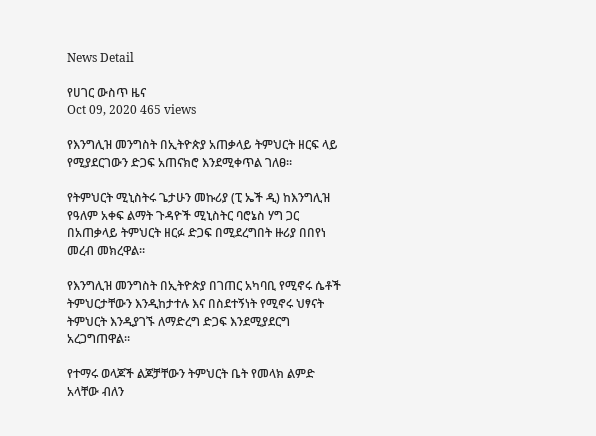News Detail

የሀገር ውስጥ ዜና
Oct 09, 2020 465 views

የእንግሊዝ መንግስት በኢትዮጵያ አጠቃላይ ትምህርት ዘርፍ ላይ የሚያደርገውን ድጋፍ አጠናክሮ እንደሚቀጥል ገለፀ።

የትምህርት ሚኒስትሩ ጌታሁን መኩሪያ (ፒ ኤች ዲ) ከእንግሊዝ የዓለም አቀፍ ልማት ጉዳዮች ሚኒስትር ባሮኔስ ሃግ ጋር በአጠቃላይ ትምህርት ዘርፉ ድጋፍ በሚደረግበት ዙሪያ በበየነ መረብ መክረዋል።

የእንግሊዝ መንግስት በኢትዮጵያ በገጠር አካባቢ የሚኖሩ ሴቶች ትምህርታቸውን እንዲከታተሉ እና በስደተኝነት የሚኖሩ ህፃናት ትምህርት እንዲያገኙ ለማድረግ ድጋፍ እንደሚያደርግ አረጋግጠዋል።

የተማሩ ወላጆች ልጆቻቸውን ትምህርት ቤት የመላክ ልምድ አላቸው ብለን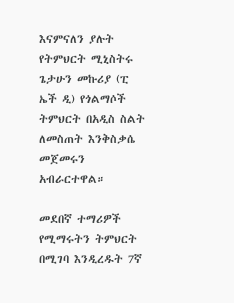እናምናለን ያሉት የትምህርት ሚኒስትሩ ጌታሁን መኩሪያ (ፒ ኤች ዲ) የጎልማሶች ትምህርት በአዲስ ስልት ለመስጠት እንቅስቃሴ መጀመሩን አብራርተዋል።

መደበኛ ተማሪዎች የሚማሩትን ትምህርት በሚገባ እንዲረዱት 7ኛ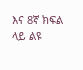እና 8ኛ ክፍል ላይ ልዩ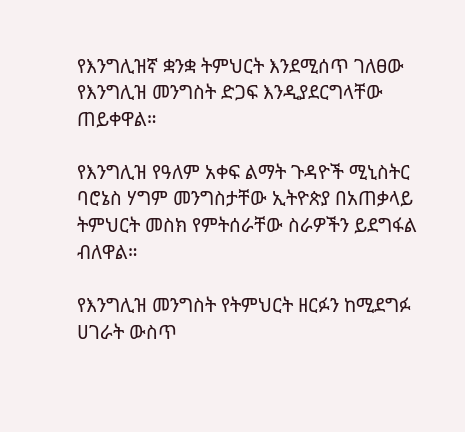የእንግሊዝኛ ቋንቋ ትምህርት እንደሚሰጥ ገለፀው የእንግሊዝ መንግስት ድጋፍ እንዲያደርግላቸው ጠይቀዋል።

የእንግሊዝ የዓለም አቀፍ ልማት ጉዳዮች ሚኒስትር ባሮኔስ ሃግም መንግስታቸው ኢትዮጵያ በአጠቃላይ ትምህርት መስክ የምትሰራቸው ስራዎችን ይደግፋል ብለዋል።

የእንግሊዝ መንግስት የትምህርት ዘርፉን ከሚደግፉ ሀገራት ውስጥ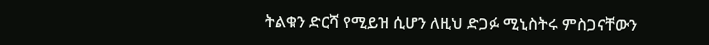ትልቁን ድርሻ የሚይዝ ሲሆን ለዚህ ድጋፉ ሚኒስትሩ ምስጋናቸውን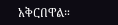አቅርበዋል።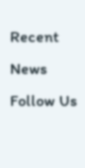Recent News
Follow Us